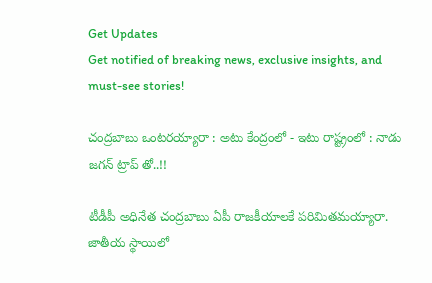Get Updates
Get notified of breaking news, exclusive insights, and must-see stories!

చంద్రబాబు ఒంటరయ్యారా : అటు కేంద్రంలో - ఇటు రాష్ట్రంలో : నాడు జగన్ ట్రాప్ తో..!!

టీడీపీ అధినేత చంద్రబాబు ఏపీ రాజకీయాలకే పరిమితమయ్యారా. జాతీయ స్థాయిలో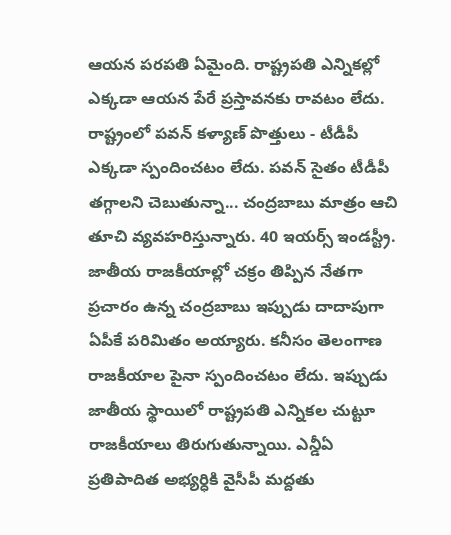ఆయన పరపతి ఏమైంది. రాష్ట్రపతి ఎన్నికల్లో ఎక్కడా ఆయన పేరే ప్రస్తావనకు రావటం లేదు. రాష్ట్రంలో పవన్ కళ్యాణ్ పొత్తులు - టీడీపీ ఎక్కడా స్పందించటం లేదు. పవన్ సైతం టీడీపీ తగ్గాలని చెబుతున్నా... చంద్రబాబు మాత్రం ఆచి తూచి వ్యవహరిస్తున్నారు. 40 ఇయర్స్ ఇండస్ట్రీ. జాతీయ రాజకీయాల్లో చక్రం తిప్పిన నేతగా ప్రచారం ఉన్న చంద్రబాబు ఇప్పుడు దాదాపుగా ఏపీకే పరిమితం అయ్యారు. కనీసం తెలంగాణ రాజకీయాల పైనా స్పందించటం లేదు. ఇప్పుడు జాతీయ స్థాయిలో రాష్ట్రపతి ఎన్నికల చుట్టూ రాజకీయాలు తిరుగుతున్నాయి. ఎన్డీఏ ప్రతిపాదిత అభ్యర్ధికి వైసీపీ మద్దతు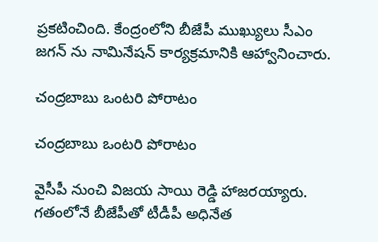ప్రకటించింది. కేంద్రంలోని బీజేపీ ముఖ్యులు సీఎం జగన్ ను నామినేషన్ కార్యక్రమానికి ఆహ్వానించారు.

చంద్రబాబు ఒంటరి పోరాటం

చంద్రబాబు ఒంటరి పోరాటం

వైసీపీ నుంచి విజయ సాయి రెడ్డి హాజరయ్యారు. గతంలోనే బీజేపీతో టీడీపీ అధినేత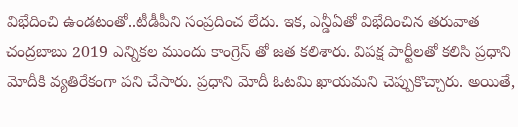విభేదించి ఉండటంతో..టీడీపీని సంప్రదించ లేదు. ఇక, ఎన్డీఏతో విభేదించిన తరువాత చంద్రబాబు 2019 ఎన్నికల ముందు కాంగ్రెస్ తో జత కలిశారు. విపక్ష పార్టీలతో కలిసి ప్రధాని మోదీకి వ్యతిరేకంగా పని చేసారు. ప్రధాని మోదీ ఓటమి ఖాయమని చెప్పుకొచ్చారు. అయితే,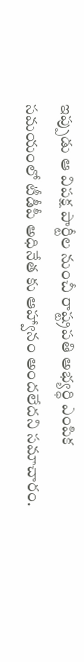ఇప్పుడు ఆ విపక్ష పార్టీల నుంచీ రాష్ట్రపతి అభ్యర్ధి ఎంపిక సమయంలో టీడీపీ అధినేత కు ఆహ్వానం అందలేదని సమాచారం.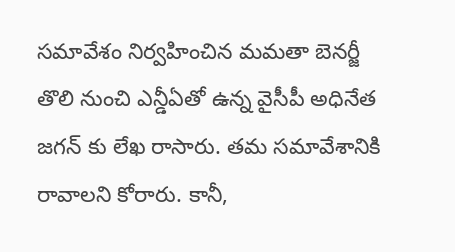సమావేశం నిర్వహించిన మమతా బెనర్జీ తొలి నుంచి ఎన్డీఏతో ఉన్న వైసీపీ అధినేత జగన్ కు లేఖ రాసారు. తమ సమావేశానికి రావాలని కోరారు. కానీ,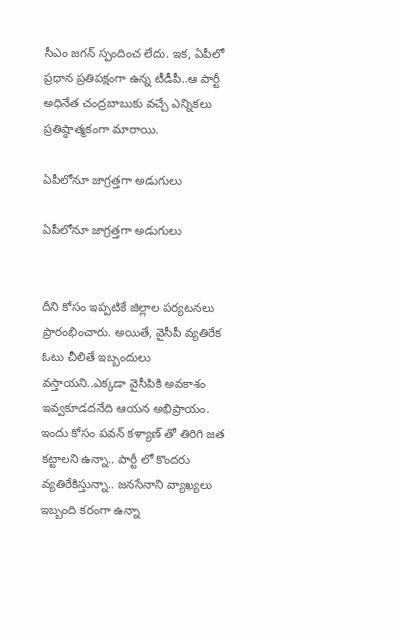సీఎం జగన్ స్పందించ లేదు. ఇక, ఏపీలో ప్రధాన ప్రతిపక్షంగా ఉన్న టీడీపీ..ఆ పార్టీ అధినేత చంద్రబాబుకు వచ్చే ఎన్నికలు ప్రతిష్ఠాత్మకంగా మారాయి.

ఏపీలోనూ జాగ్రత్తగా అడుగులు

ఏపీలోనూ జాగ్రత్తగా అడుగులు


దీని కోసం ఇప్పటికే జిల్లాల పర్యటనలు ప్రారంభించారు. అయితే, వైసీపీ వ్యతిరేక ఓటు చీలితే ఇబ్బందులు వస్తాయని..ఎక్కడా వైసీపికి అవకాశం ఇవ్వకూడదనేది ఆయన అభిప్రాయం. ఇందు కోసం పవన్ కళ్యాణ్ తో తిరిగి జత కట్టాలని ఉన్నా.. పార్టీ లో కొందరు వ్యతిరేకిస్తున్నా.. జనసేనాని వ్యాఖ్యలు ఇబ్బంది కరంగా ఉన్నా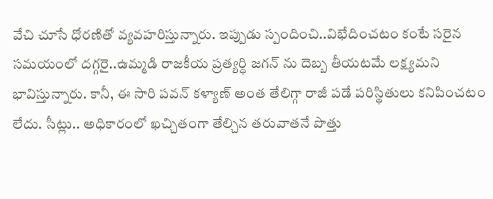వేచి చూసే ధోరణితో వ్యవహరిస్తున్నారు. ఇప్పుడు స్పందించి..విభేదించటం కంటే సరైన సమయంలో దగ్గరై..ఉమ్మడి రాజకీయ ప్రత్యర్ధి జగన్ ను దెబ్బ తీయటమే లక్ష్యమని భావిస్తున్నారు. కానీ, ఈ సారి పవన్ కళ్యాణ్ అంత తేలిగ్గా రాజీ పడే పరిస్థితులు కనిపించటం లేదు. సీట్లు.. అధికారంలో ఖచ్చితంగా తేల్చిన తరువాతనే పొత్తు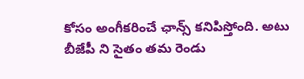కోసం అంగీకరించే ఛాన్స్ కనిపిస్తోంది. అటు బీజేపీ ని సైతం తమ రెండు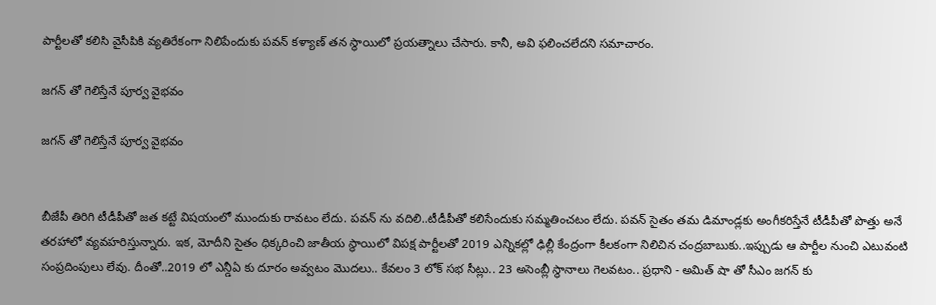పార్టీలతో కలిసి వైసీపికి వ్యతిరేకంగా నిలిపేందుకు పవన్ కళ్యాణ్ తన స్థాయిలో ప్రయత్నాలు చేసారు. కానీ, అవి ఫలించలేదని సమాచారం.

జగన్ తో గెలిస్తేనే పూర్వ వైభవం

జగన్ తో గెలిస్తేనే పూర్వ వైభవం


బీజేపీ తిరిగి టీడీపీతో జత కట్టే విషయంలో ముందుకు రావటం లేదు. పవన్ ను వదిలి..టీడీపీతో కలిసేందుకు సమ్మతించటం లేదు. పవన్ సైతం తమ డిమాండ్లకు అంగీకరిస్తేనే టీడీపీతో పొత్తు అనే తరహాలో వ్యవహరిస్తున్నారు. ఇక, మోదీని సైతం ధిక్కరించి జాతీయ స్థాయిలో విపక్ష పార్టీలతో 2019 ఎన్నికల్లో ఢిల్లీ కేంద్రంగా కీలకంగా నిలిచిన చంద్రబాబుకు..ఇప్పుడు ఆ పార్టీల నుంచి ఎటువంటి సంప్రదింపులు లేవు. దీంతో..2019 లో ఎన్డీఏ కు దూరం అవ్వటం మొదలు.. కేవలం 3 లోక్ సభ సీట్లు.. 23 అసెంబ్లీ స్థానాలు గెలవటం.. ప్రధాని - అమిత్ షా తో సీఎం జగన్ కు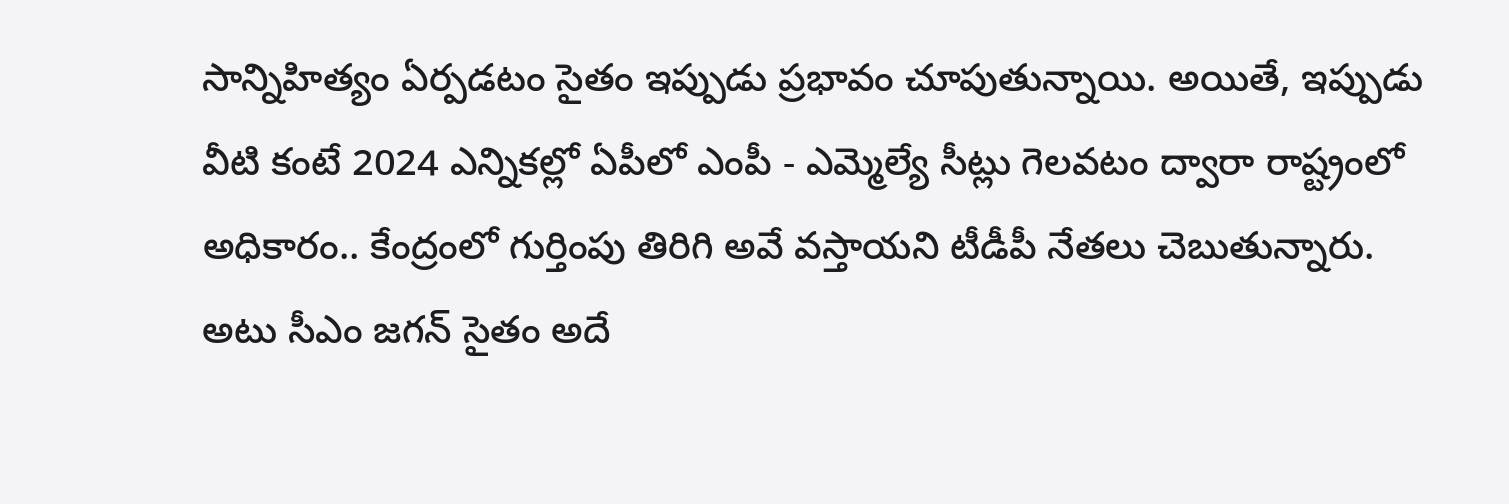సాన్నిహిత్యం ఏర్పడటం సైతం ఇప్పుడు ప్రభావం చూపుతున్నాయి. అయితే, ఇప్పుడు వీటి కంటే 2024 ఎన్నికల్లో ఏపీలో ఎంపీ - ఎమ్మెల్యే సీట్లు గెలవటం ద్వారా రాష్ట్రంలో అధికారం.. కేంద్రంలో గుర్తింపు తిరిగి అవే వస్తాయని టీడీపీ నేతలు చెబుతున్నారు. అటు సీఎం జగన్ సైతం అదే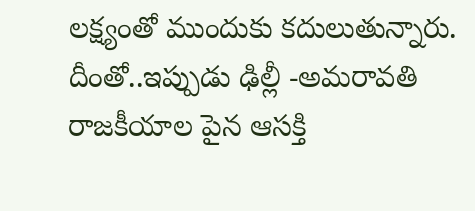లక్ష్యంతో ముందుకు కదులుతున్నారు. దీంతో..ఇప్పుడు ఢిల్లీ -అమరావతి రాజకీయాల పైన ఆసక్తి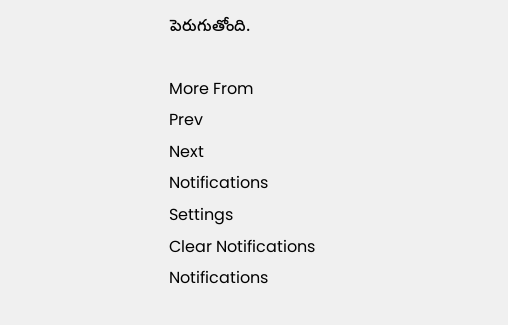పెరుగుతోంది.

More From
Prev
Next
Notifications
Settings
Clear Notifications
Notifications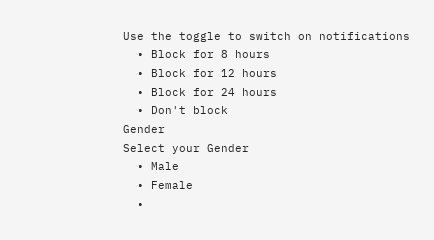Use the toggle to switch on notifications
  • Block for 8 hours
  • Block for 12 hours
  • Block for 24 hours
  • Don't block
Gender
Select your Gender
  • Male
  • Female
  •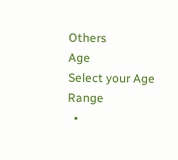Others
Age
Select your Age Range
  •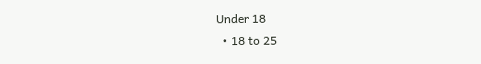Under 18
  • 18 to 25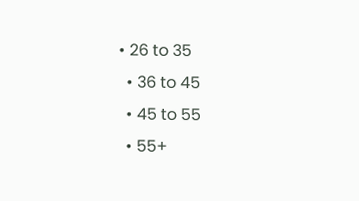• 26 to 35
  • 36 to 45
  • 45 to 55
  • 55+